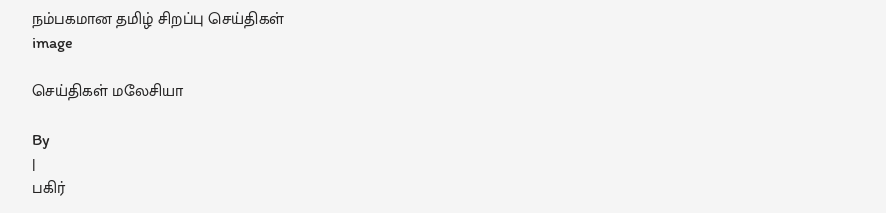நம்பகமான தமிழ் சிறப்பு செய்திகள்
image

செய்திகள் மலேசியா

By
|
பகிர்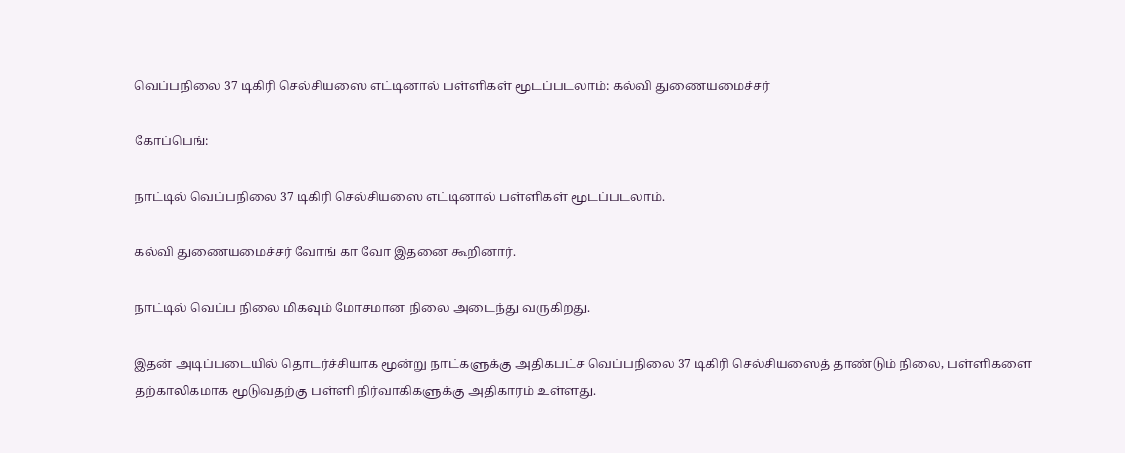வெப்பநிலை 37 டிகிரி செல்சியஸை எட்டினால் பள்ளிகள் மூடப்படலாம்: கல்வி துணையமைச்சர்

கோப்பெங்:

நாட்டில் வெப்பநிலை 37 டிகிரி செல்சியஸை எட்டினால் பள்ளிகள் மூடப்படலாம்.

கல்வி துணையமைச்சர் வோங் கா வோ இதனை கூறினார்.

நாட்டில் வெப்ப நிலை மிகவும் மோசமான நிலை அடைந்து வருகிறது.

இதன் அடிப்படையில் தொடர்ச்சியாக மூன்று நாட்களுக்கு அதிகபட்ச வெப்பநிலை 37 டிகிரி செல்சியஸைத் தாண்டும் நிலை, பள்ளிகளை தற்காலிகமாக மூடுவதற்கு பள்ளி நிர்வாகிகளுக்கு அதிகாரம் உள்ளது.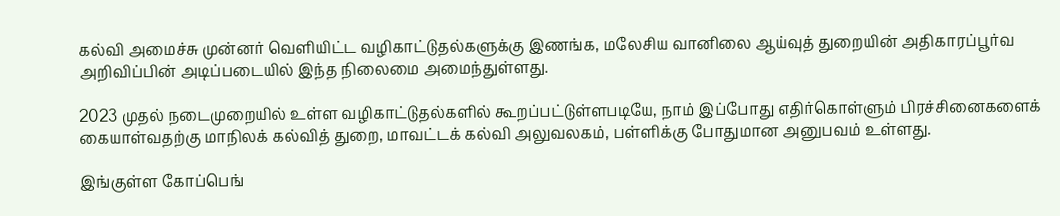கல்வி அமைச்சு முன்னர் வெளியிட்ட வழிகாட்டுதல்களுக்கு இணங்க, மலேசிய வானிலை ஆய்வுத் துறையின் அதிகாரப்பூர்வ அறிவிப்பின் அடிப்படையில் இந்த நிலைமை அமைந்துள்ளது.

2023 முதல் நடைமுறையில் உள்ள வழிகாட்டுதல்களில் கூறப்பட்டுள்ளபடியே, நாம் இப்போது எதிர்கொள்ளும் பிரச்சினைகளைக் கையாள்வதற்கு மாநிலக் கல்வித் துறை, மாவட்டக் கல்வி அலுவலகம், பள்ளிக்கு போதுமான அனுபவம் உள்ளது.

இங்குள்ள கோப்பெங்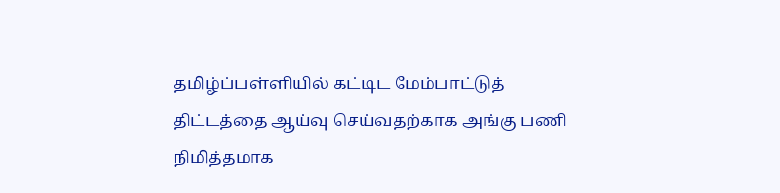தமிழ்ப்பள்ளியில் கட்டிட மேம்பாட்டுத் திட்டத்தை ஆய்வு செய்வதற்காக அங்கு பணி நிமித்தமாக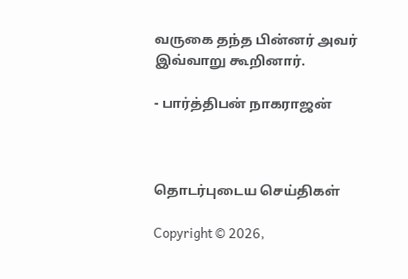வருகை தந்த பின்னர் அவர் இவ்வாறு கூறினார்.

- பார்த்திபன் நாகராஜன்



தொடர்புடைய செய்திகள்

Copyright © 2026,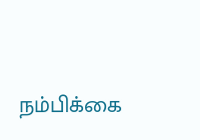நம்பிக்கை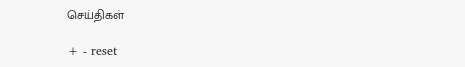செய்திகள்

+ - reset